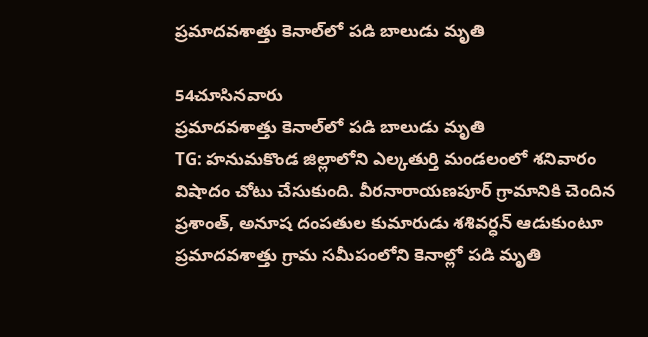ప్రమాదవశాత్తు కెనాల్‌లో పడి బాలుడు మృతి

54చూసినవారు
ప్రమాదవశాత్తు కెనాల్‌లో పడి బాలుడు మృతి
TG: హనుమకొండ జిల్లాలోని ఎల్కతుర్తి మండలంలో శనివారం విషాదం చోటు చేసుకుంది. వీరనారాయణపూర్ గ్రామానికి చెందిన ప్రశాంత్, అనూష దంపతుల కుమారుడు శశివర్ధన్ ఆడుకుంటూ ప్రమాదవశాత్తు గ్రామ సమీపంలోని కెనాల్లో పడి మృతి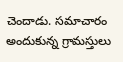చెందాడు. సమాచారం అందుకున్న గ్రామస్తులు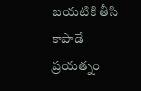బయటికి తీసి కాపాడే ప్రయత్నం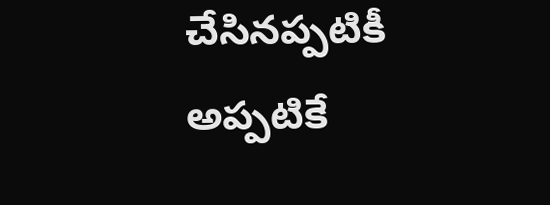చేసినప్పటికీ అప్పటికే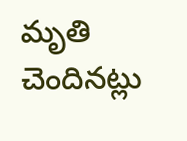మృతి చెందినట్లు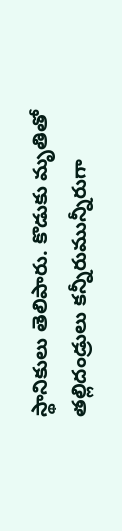స్థానికులు తెలిపారు. కొడుకు మృతితో తల్లిదండ్రులు కన్నీరుమున్నీరుగా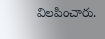విలపించారు.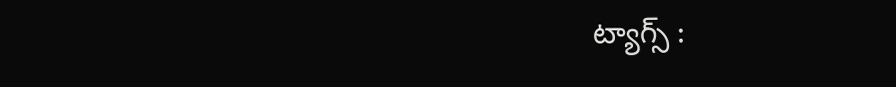ట్యాగ్స్ :